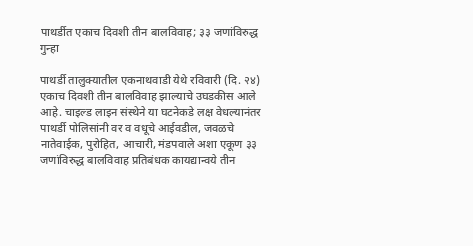पाथर्डीत एकाच दिवशी तीन बालविवाह; ३३ जणांविरुद्ध गुन्हा

पाथर्डी तालुक्यातील एकनाथवाडी येथे रविवारी (दि. २४) एकाच दिवशी तीन बालविवाह झाल्याचे उघडकीस आले आहे. चाइल्ड लाइन संस्थेने या घटनेकडे लक्ष वेधल्यानंतर पाथर्डी पोलिसांनी वर व वधूचे आईवडील, जवळचे नातेवाईक, पुरोहित, आचारी, मंडपवाले अशा एकूण ३३ जणांविरुद्ध बालविवाह प्रतिबंधक कायद्यान्वये तीन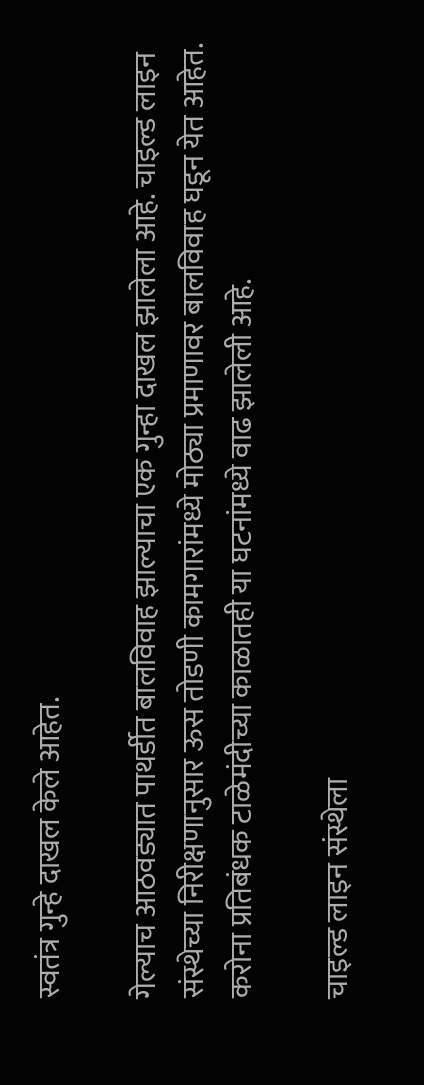स्वतंत्र गुन्हे दाखल केले आहेत.

गेल्याच आठवड्यात पाथर्डीत बालविवाह झाल्याचा एक गुन्हा दाखल झालेला आहे. चाइल्ड लाइन संस्थेच्या निरीक्षणानुसार ऊस तोडणी कामगारांमध्ये मोठ्या प्रमाणावर बालविवाह घडून येत आहेत. करोना प्रतिबंधक टाळेमंदीच्या काळातही या घटनांमध्ये वाढ झालेली आहे.

चाइल्ड लाइन संस्थेला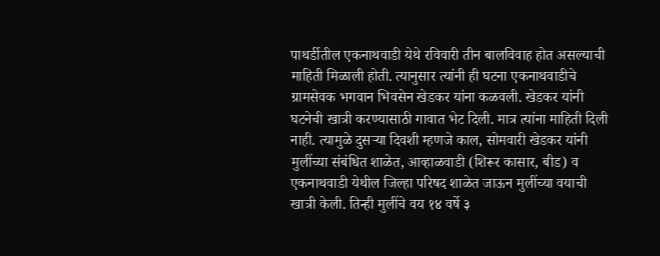पाथर्डीतील एकनाथवाडी येथे रविवारी तीन बालविवाह होत असल्याची माहिती मिळाली होती. त्यानुसार त्यांनी ही घटना एकनाथवाडीचे ग्रामसेवक भगवान भिवसेन खेडकर यांना कळवली. खेडकर यांनी घटनेची खात्री करण्यासाठी गावात भेट दिली. मात्र त्यांना माहिती दिली नाही. त्यामुळे दुसऱ्या दिवशी म्हणजे काल, सोमवारी खेडकर यांनी मुलींच्या संबंधित शाळेत, आव्हाळवाडी (शिरूर कासार, बीड) व एकनाथवाडी येथील जिल्हा परिषद शाळेत जाऊन मुलींच्या वयाची खात्री केली. तिन्ही मुलींचे वय १४ वर्षे ३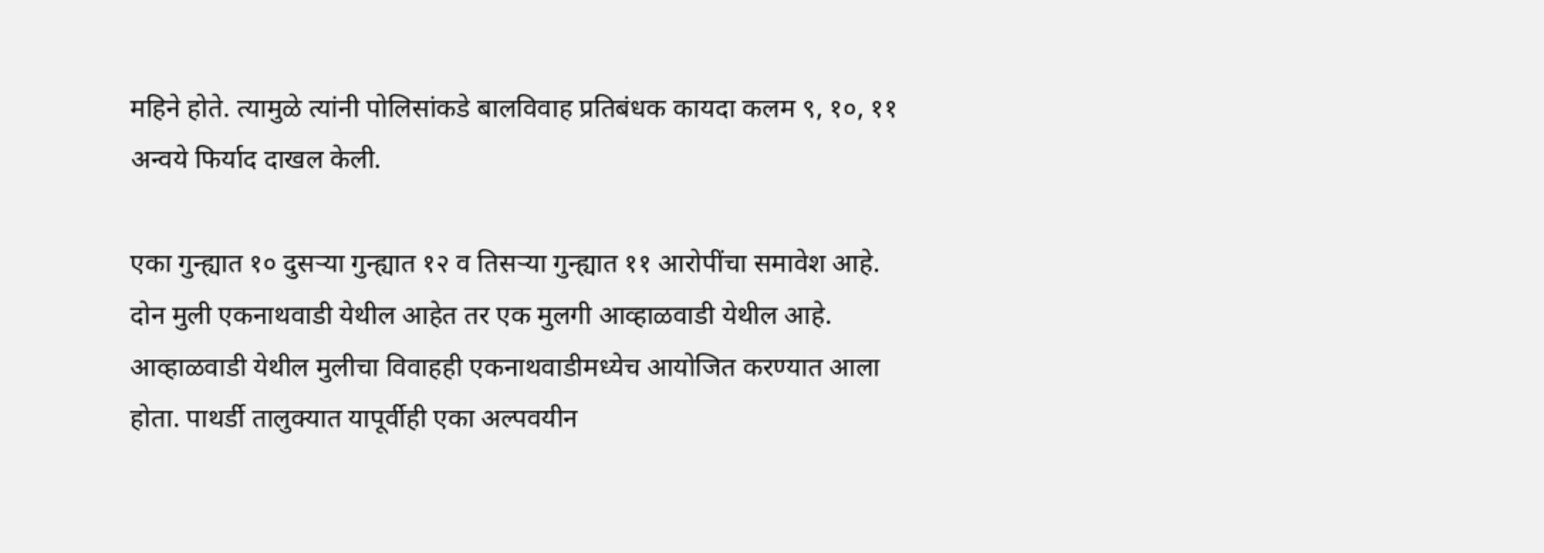महिने होते. त्यामुळे त्यांनी पोलिसांकडे बालविवाह प्रतिबंधक कायदा कलम ९, १०, ११ अन्वये फिर्याद दाखल केली.

एका गुन्ह्यात १० दुसऱ्या गुन्ह्यात १२ व तिसऱ्या गुन्ह्यात ११ आरोपींचा समावेश आहे. दोन मुली एकनाथवाडी येथील आहेत तर एक मुलगी आव्हाळवाडी येथील आहे. आव्हाळवाडी येथील मुलीचा विवाहही एकनाथवाडीमध्येच आयोजित करण्यात आला होता. पाथर्डी तालुक्यात यापूर्वीही एका अल्पवयीन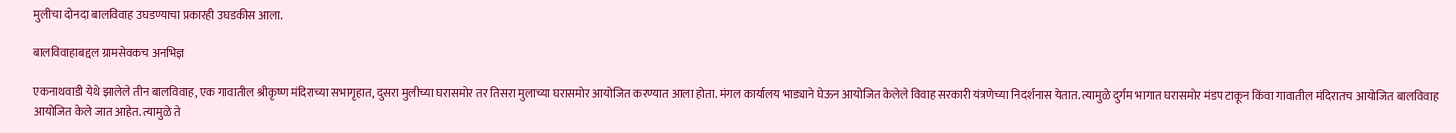मुलीचा दोनदा बालविवाह उघडण्याचा प्रकारही उघडकीस आला.

बालविवाहाबद्दल ग्रामसेवकच अनभिज्ञ

एकनाथवाडी येथे झालेले तीन बालविवाह, एक गावातील श्रीकृष्ण मंदिराच्या सभागृहात, दुसरा मुलीच्या घरासमोर तर तिसरा मुलाच्या घरासमोर आयोजित करण्यात आला होता. मंगल कार्यालय भाड्याने घेऊन आयोजित केलेले विवाह सरकारी यंत्रणेच्या निदर्शनास येतात. त्यामुळे दुर्गम भागात घरासमोर मंडप टाकून किंवा गावातील मंदिरातच आयोजित बालविवाह आयोजित केले जात आहेत. त्यामुळे ते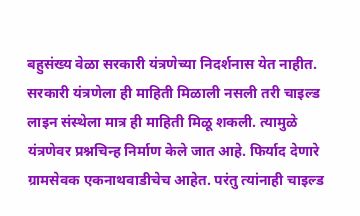बहुसंख्य वेळा सरकारी यंत्रणेच्या निदर्शनास येत नाहीत. सरकारी यंत्रणेला ही माहिती मिळाली नसली तरी चाइल्ड लाइन संस्थेला मात्र ही माहिती मिळू शकली. त्यामुळे यंत्रणेवर प्रश्नचिन्ह निर्माण केले जात आहे. फिर्याद देणारे ग्रामसेवक एकनाथवाडीचेच आहेत. परंतु त्यांनाही चाइल्ड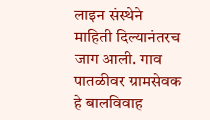लाइन संस्थेने माहिती दिल्यानंतरच जाग आली. गाव पातळीवर ग्रामसेवक हे बालविवाह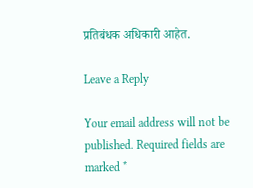प्रतिबंधक अधिकारी आहेत.

Leave a Reply

Your email address will not be published. Required fields are marked *